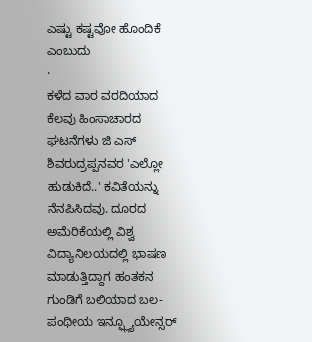ಎಷ್ಟು ಕಷ್ಟವೋ ಹೊಂದಿಕೆ ಎಂಬುದು
·
ಕಳೆದ ವಾರ ವರದಿಯಾದ ಕೆಲವು ಹಿಂಸಾಚಾರದ ಘಟನೆಗಳು ಜಿ ಎಸ್ ಶಿವರುದ್ರಪ್ಪನವರ 'ಎಲ್ಲೋ ಹುಡುಕಿದೆ..' ಕವಿತೆಯನ್ನು ನೆನಪಿಸಿದವು. ದೂರದ ಅಮೆರಿಕೆಯಲ್ಲಿ ವಿಶ್ವ ವಿದ್ಯಾನಿಲಯದಲ್ಲಿ ಭಾಷಣ ಮಾಡುತ್ತಿದ್ದಾಗ ಹಂತಕನ ಗುಂಡಿಗೆ ಬಲಿಯಾದ ಬಲ-ಪಂಥೀಯ ಇನ್ಫ್ಲ್ಯೂಯೇನ್ಸರ್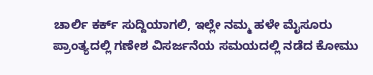ಚಾರ್ಲಿ ಕರ್ಕ್ ಸುದ್ದಿಯಾಗಲಿ, ಇಲ್ಲೇ ನಮ್ಮ ಹಳೇ ಮೈಸೂರು ಪ್ರಾಂತ್ಯದಲ್ಲಿ ಗಣೇಶ ವಿಸರ್ಜನೆಯ ಸಮಯದಲ್ಲಿ ನಡೆದ ಕೋಮು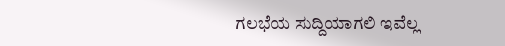ಗಲಭೆಯ ಸುದ್ದಿಯಾಗಲಿ ಇವೆಲ್ಲ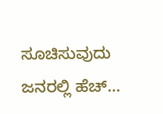ಸೂಚಿಸುವುದು ಜನರಲ್ಲಿ ಹೆಚ್…